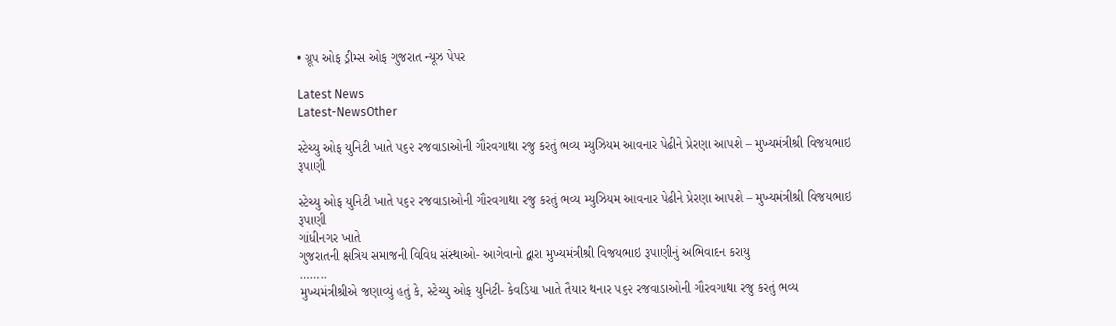• ગ્રૂપ ઓફ ડ્રીમ્સ ઓફ ગુજરાત ન્યૂઝ પેપર

Latest News
Latest-NewsOther

સ્ટેચ્યુ ઓફ યુનિટી ખાતે ૫૬૨ રજવાડાઓની ગૌરવગાથા રજુ કરતું ભવ્ય મ્યુઝિયમ આવનાર પેઢીને પ્રેરણા આપશે – મુખ્યમંત્રીશ્રી વિજયભાઇ રૂપાણી

સ્ટેચ્યુ ઓફ યુનિટી ખાતે ૫૬૨ રજવાડાઓની ગૌરવગાથા રજુ કરતું ભવ્ય મ્યુઝિયમ આવનાર પેઢીને પ્રેરણા આપશે – મુખ્યમંત્રીશ્રી વિજયભાઇ રૂપાણી
ગાંધીનગર ખાતે
ગુજરાતની ક્ષત્રિય સમાજની વિવિધ સંસ્થાઓ- આગેવાનો દ્વારા મુખ્યમંત્રીશ્રી વિજયભાઇ રૂપાણીનું અભિવાદન કરાયુ
……..
મુખ્યમંત્રીશ્રીએ જણાવ્યું હતું કે, સ્ટેચ્યુ ઓફ યુનિટી- કેવડિયા ખાતે તૈયાર થનાર ૫૬૨ રજવાડાઓની ગૌરવગાથા રજુ કરતું ભવ્ય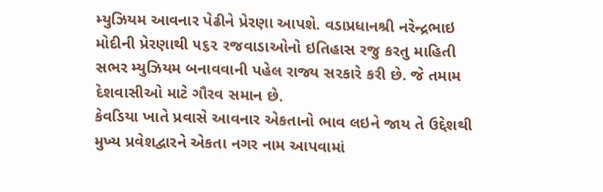મ્યુઝિયમ આવનાર પેઢીને પ્રેરણા આપશે. વડાપ્રધાનશ્રી નરેન્દ્રભાઇ મોદીની પ્રેરણાથી ૫૬૨ રજવાડાઓનો ઇતિહાસ રજુ કરતુ માહિતી સભર મ્યુઝિયમ બનાવવાની પહેલ રાજ્ય સરકારે કરી છે. જે તમામ દેશવાસીઓ માટે ગૌરવ સમાન છે.
કેવડિયા ખાતે પ્રવાસે આવનાર એકતાનો ભાવ લઇને જાય તે ઉદ્દેશથી મુખ્ય પ્રવેશદ્વારને એકતા નગર નામ આપવામાં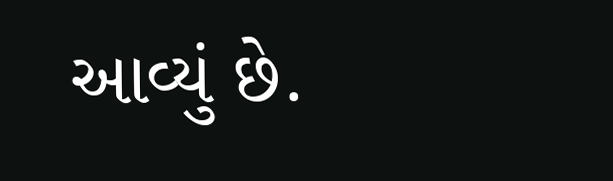આવ્યું છે.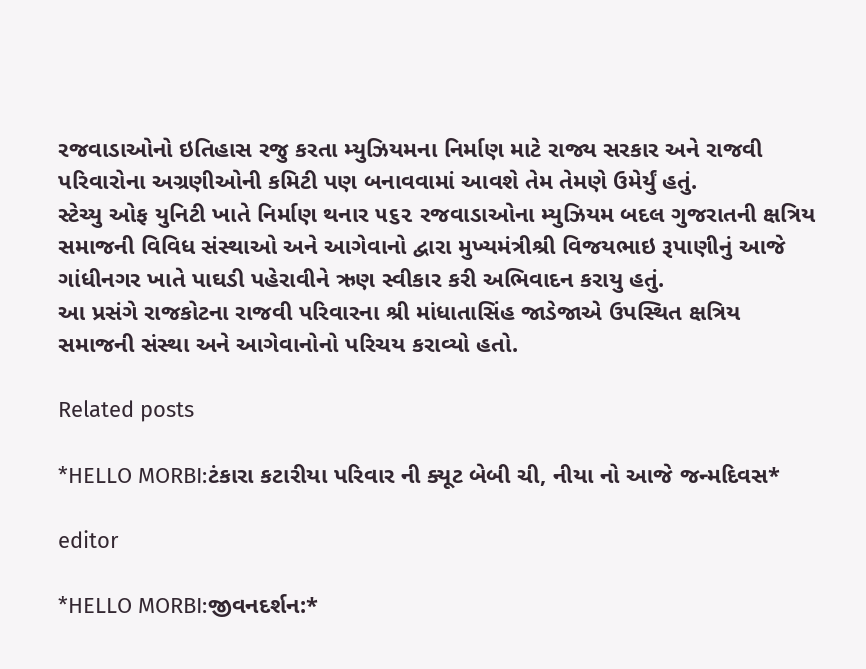રજવાડાઓનો ઇતિહાસ રજુ કરતા મ્યુઝિયમના નિર્માણ માટે રાજ્ય સરકાર અને રાજવી પરિવારોના અગ્રણીઓની કમિટી પણ બનાવવામાં આવશે તેમ તેમણે ઉમેર્યું હતું.
સ્ટેચ્યુ ઓફ યુનિટી ખાતે નિર્માણ થનાર ૫૬૨ રજવાડાઓના મ્યુઝિયમ બદલ ગુજરાતની ક્ષત્રિય સમાજની વિવિધ સંસ્થાઓ અને આગેવાનો દ્વારા મુખ્યમંત્રીશ્રી વિજયભાઇ રૂપાણીનું આજે ગાંધીનગર ખાતે પાઘડી પહેરાવીને ઋણ સ્વીકાર કરી અભિવાદન કરાયુ હતું.
આ પ્રસંગે રાજકોટના રાજવી પરિવારના શ્રી માંધાતાસિંહ જાડેજાએ ઉપસ્થિત ક્ષત્રિય સમાજની સંસ્થા અને આગેવાનોનો પરિચય કરાવ્યો હતો.

Related posts

*HELLO MORBI:ટંકારા કટારીયા પરિવાર ની ક્યૂટ બેબી ચી, નીયા નો આજે જન્મદિવસ*

editor

*HELLO MORBI:જીવનદર્શન:*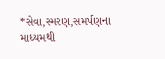*સેવા,સ્મરણ,સમર્પણના માધ્યમથી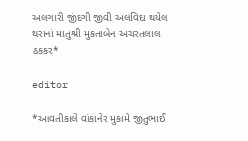અલગારી જીંદગી જીવી અલવિદા થયેલ થરાનાં માતુશ્રી મુકતાબેન અચરતલાલ ઠકકર*

editor

*આવતીકાલે વાંકાનેર મુકામે જીતુભાઈ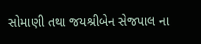સોમાણી તથા જયશ્રીબેન સેજપાલ ના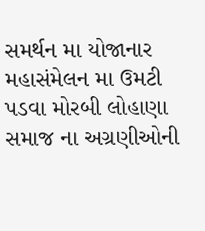સમર્થન મા યોજાનાર મહાસંમેલન મા ઉમટી પડવા મોરબી લોહાણા સમાજ ના અગ્રણીઓની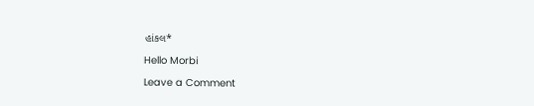હાંકલ*

Hello Morbi

Leave a Comment